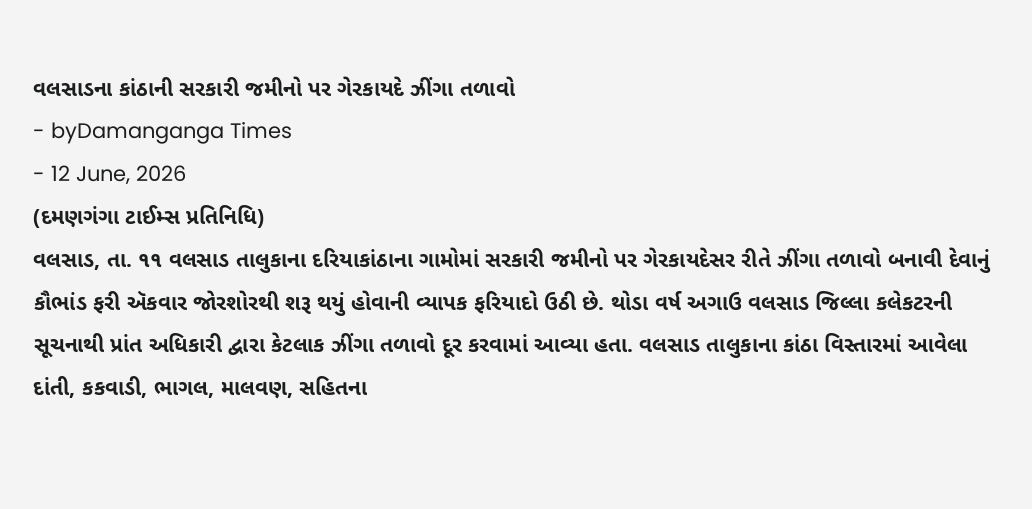વલસાડના કાંઠાની સરકારી જમીનો પર ગેરકાયદે ઝીંગા તળાવો
- byDamanganga Times
- 12 June, 2026
(દમણગંગા ટાઈમ્સ પ્રતિનિધિ)
વલસાડ, તા. ૧૧ વલસાડ તાલુકાના દરિયાકાંઠાના ગામોમાં સરકારી જમીનો પર ગેરકાયદેસર રીતે ઝીંગા તળાવો બનાવી દેવાનું કૌભાંડ ફરી ઍકવાર જોરશોરથી શરૂ થયું હોવાની વ્યાપક ફરિયાદો ઉઠી છે. થોડા વર્ષ અગાઉ વલસાડ જિલ્લા કલેકટરની સૂચનાથી પ્રાંત અધિકારી દ્વારા કેટલાક ઝીંગા તળાવો દૂર કરવામાં આવ્યા હતા. વલસાડ તાલુકાના કાંઠા વિસ્તારમાં આવેલા દાંતી, કકવાડી, ભાગલ, માલવણ, સહિતના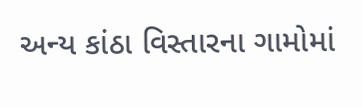અન્ય કાંઠા વિસ્તારના ગામોમાં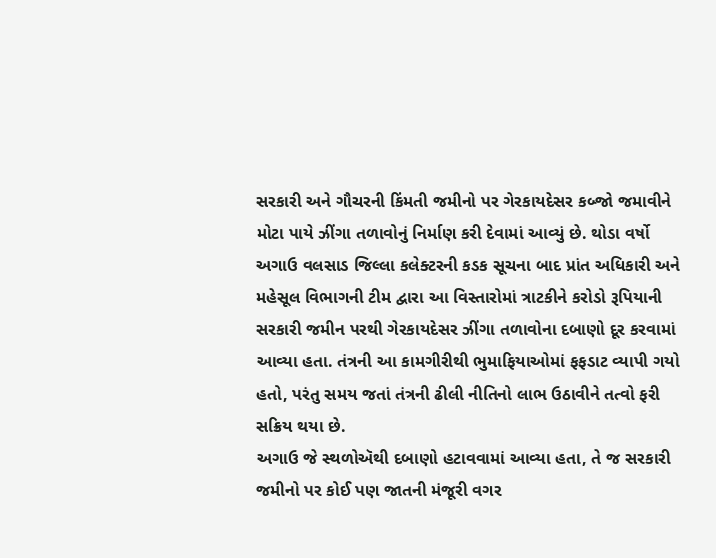સરકારી અને ગૌચરની કિંમતી જમીનો પર ગેરકાયદેસર કબ્જો જમાવીને મોટા પાયે ઝીંગા તળાવોનું નિર્માણ કરી દેવામાં આવ્યું છે. થોડા વર્ષો અગાઉ વલસાડ જિલ્લા કલેક્ટરની કડક સૂચના બાદ પ્રાંત અધિકારી અને મહેસૂલ વિભાગની ટીમ દ્વારા આ વિસ્તારોમાં ત્રાટકીને કરોડો રૂપિયાની સરકારી જમીન પરથી ગેરકાયદેસર ઝીંગા તળાવોના દબાણો દૂર કરવામાં આવ્યા હતા. તંત્રની આ કામગીરીથી ભુમાફિયાઓમાં ફફડાટ વ્યાપી ગયો હતો, પરંતુ સમય જતાં તંત્રની ઢીલી નીતિનો લાભ ઉઠાવીને તત્વો ફરી સક્રિય થયા છે.
અગાઉ જે સ્થળોઍથી દબાણો હટાવવામાં આવ્યા હતા, તે જ સરકારી જમીનો પર કોઈ પણ જાતની મંજૂરી વગર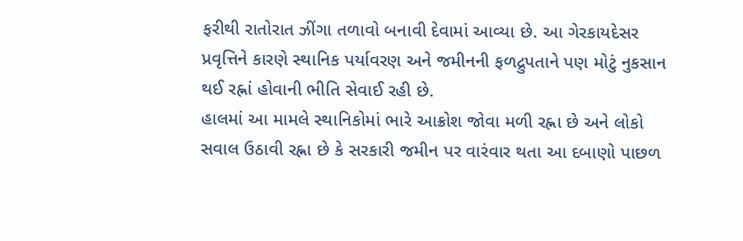ફરીથી રાતોરાત ઝીંગા તળાવો બનાવી દેવામાં આવ્યા છે. આ ગેરકાયદેસર પ્રવૃત્તિને કારણે સ્થાનિક પર્યાવરણ અને જમીનની ફળદ્રુપતાને પણ મોટું નુકસાન થઈ રહ્નાં હોવાની ભીતિ સેવાઈ રહી છે.
હાલમાં આ મામલે સ્થાનિકોમાં ભારે આક્રોશ જોવા મળી રહ્ના છે અને લોકો સવાલ ઉઠાવી રહ્ના છે કે સરકારી જમીન પર વારંવાર થતા આ દબાણો પાછળ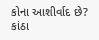કોના આશીર્વાદ છે? કાંઠા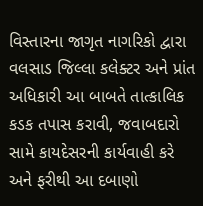વિસ્તારના જાગૃત નાગરિકો દ્વારા વલસાડ જિલ્લા કલેક્ટર અને પ્રાંત અધિકારી આ બાબતે તાત્કાલિક કડક તપાસ કરાવી, જવાબદારો સામે કાયદેસરની કાર્યવાહી કરે અને ફરીથી આ દબાણો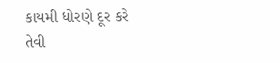કાયમી ધોરણે દૂર કરે તેવી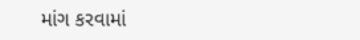માંગ કરવામાં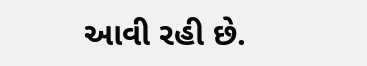આવી રહી છે.